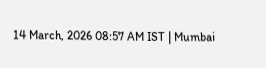14 March, 2026 08:57 AM IST | Mumbai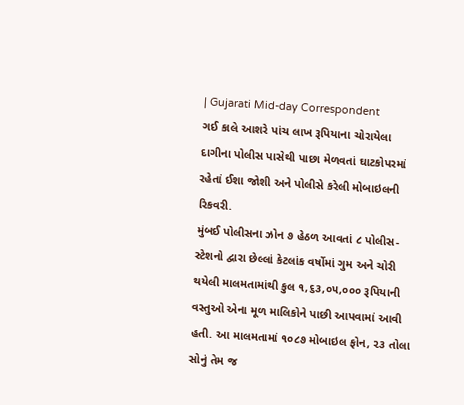| Gujarati Mid-day Correspondent
ગઈ કાલે આશરે પાંચ લાખ રૂપિયાના ચોરાયેલા દાગીના પોલીસ પાસેથી પાછા મેળવતાં ઘાટકોપરમાં રહેતાં ઈશા જોશી અને પોલીસે કરેલી મોબાઇલની રિકવરી.
મુંબઈ પોલીસના ઝોન ૭ હેઠળ આવતાં ૮ પોલીસ-સ્ટેશનો દ્વારા છેલ્લાં કેટલાંક વર્ષોમાં ગુમ અને ચોરી થયેલી માલમતામાંથી કુલ ૧,૬૩,૦૫,૦૦૦ રૂપિયાની વસ્તુઓ એના મૂળ માલિકોને પાછી આપવામાં આવી હતી. આ માલમતામાં ૧૦૮૭ મોબાઇલ ફોન, ૨૩ તોલા સોનું તેમ જ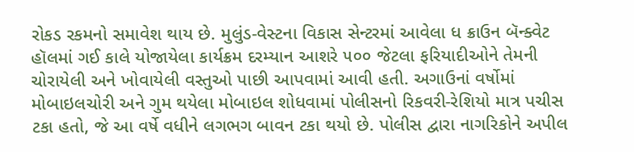રોકડ રકમનો સમાવેશ થાય છે. મુલુંડ-વેસ્ટના વિકાસ સેન્ટરમાં આવેલા ધ ક્રાઉન બૅન્ક્વેટ હૉલમાં ગઈ કાલે યોજાયેલા કાર્યક્રમ દરમ્યાન આશરે ૫૦૦ જેટલા ફરિયાદીઓને તેમની ચોરાયેલી અને ખોવાયેલી વસ્તુઓ પાછી આપવામાં આવી હતી. અગાઉનાં વર્ષોમાં મોબાઇલચોરી અને ગુમ થયેલા મોબાઇલ શોધવામાં પોલીસનો રિકવરી-રેશિયો માત્ર પચીસ ટકા હતો, જે આ વર્ષે વધીને લગભગ બાવન ટકા થયો છે. પોલીસ દ્વારા નાગરિકોને અપીલ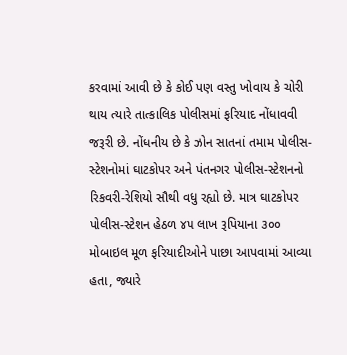કરવામાં આવી છે કે કોઈ પણ વસ્તુ ખોવાય કે ચોરી થાય ત્યારે તાત્કાલિક પોલીસમાં ફરિયાદ નોંધાવવી જરૂરી છે. નોંધનીય છે કે ઝોન સાતનાં તમામ પોલીસ-સ્ટેશનોમાં ઘાટકોપર અને પંતનગર પોલીસ-સ્ટેશનનો રિકવરી-રેશિયો સૌથી વધુ રહ્યો છે. માત્ર ઘાટકોપર પોલીસ-સ્ટેશન હેઠળ ૪૫ લાખ રૂપિયાના ૩૦૦ મોબાઇલ મૂળ ફરિયાદીઓને પાછા આપવામાં આવ્યા હતા, જ્યારે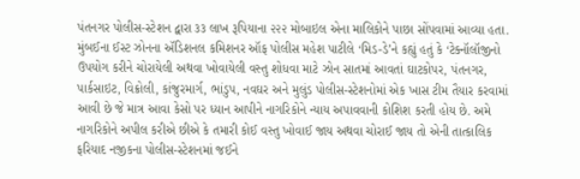પંતનગર પોલીસ-સ્ટેશન દ્વારા ૩૩ લાખ રૂપિયાના ૨૨૨ મોબાઇલ એના માલિકોને પાછા સોંપવામાં આવ્યા હતા.
મુંબઈના ઈસ્ટ ઝોનના ઍડિશનલ કમિશનર ઑફ પોલીસ મહેશ પાટીલે ‘મિડ-ડે’ને કહ્યું હતું કે ‘ટેક્નૉલૉજીનો ઉપયોગ કરીને ચોરાયેલી અથવા ખોવાયેલી વસ્તુ શોધવા માટે ઝોન સાતમાં આવતાં ઘાટકોપર, પંતનગર, પાર્કસાઇટ, વિક્રોલી, કાંજુરમાર્ગ, ભાંડુપ, નવઘર અને મુલુંડ પોલીસ-સ્ટેશનોમાં એક ખાસ ટીમ તૈયાર કરવામાં આવી છે જે માત્ર આવા કેસો પર ધ્યાન આપીને નાગરિકોને ન્યાય અપાવવાની કોશિશ કરતી હોય છે. અમે નાગરિકોને અપીલ કરીએ છીએ કે તમારી કોઈ વસ્તુ ખોવાઈ જાય અથવા ચોરાઈ જાય તો એની તાત્કાલિક ફરિયાદ નજીકના પોલીસ-સ્ટેશનમાં જઈને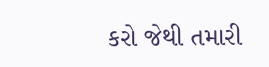કરો જેથી તમારી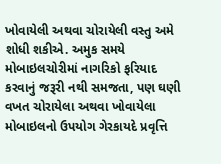ખોવાયેલી અથવા ચોરાયેલી વસ્તુ અમે શોધી શકીએ. અમુક સમયે મોબાઇલચોરીમાં નાગરિકો ફરિયાદ કરવાનું જરૂરી નથી સમજતા, પણ ઘણી વખત ચોરાયેલા અથવા ખોવાયેલા મોબાઇલનો ઉપયોગ ગેરકાયદે પ્રવૃત્તિ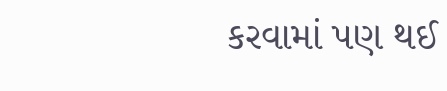કરવામાં પણ થઈ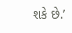શકે છે.’